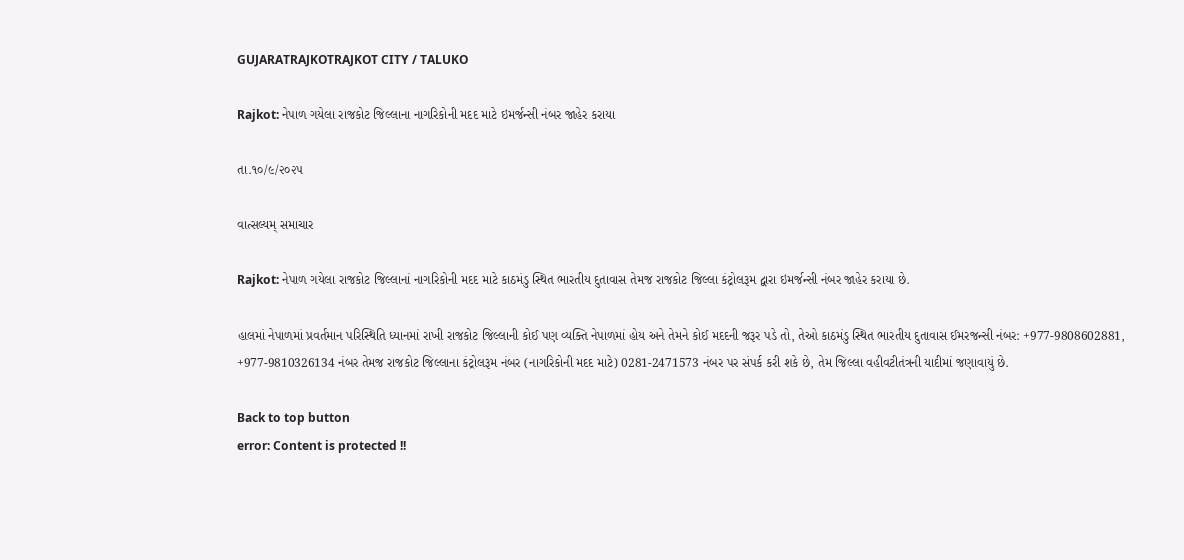GUJARATRAJKOTRAJKOT CITY / TALUKO

Rajkot: નેપાળ ગયેલા રાજકોટ જિલ્લાના નાગરિકોની મદદ માટે ઇમર્જન્સી નંબર જાહેર કરાયા

તા.૧૦/૯/૨૦૨૫

વાત્સલ્યમ્ સમાચાર

Rajkot: નેપાળ ગયેલા રાજકોટ જિલ્લાનાં નાગરિકોની મદદ માટે કાઠમંડુ સ્થિત ભારતીય દુતાવાસ તેમજ રાજકોટ જિલ્લા કંટ્રોલરૂમ દ્વારા ઇમર્જન્સી નંબર જાહેર કરાયા છે.

હાલમાં નેપાળમાં પ્રવર્તમાન પરિસ્થિતિ ધ્યાનમાં રાખી રાજકોટ જિલ્લાની કોઈ પણ વ્યક્તિ નેપાળમાં હોય અને તેમને કોઈ મદદની જરૂર પડે તો, તેઓ કાઠમંડુ સ્થિત ભારતીય દુતાવાસ ઈમરજન્સી નંબર: +977-9808602881, +977-9810326134 નંબર તેમજ રાજકોટ જિલ્લાના કંટ્રોલરૂમ નંબર (નાગરિકોની મદદ માટે) 0281-2471573 નંબર પર સંપર્ક કરી શકે છે, તેમ જિલ્લા વહીવટીતંત્રની યાદીમાં જણાવાયું છે.

Back to top button
error: Content is protected !!